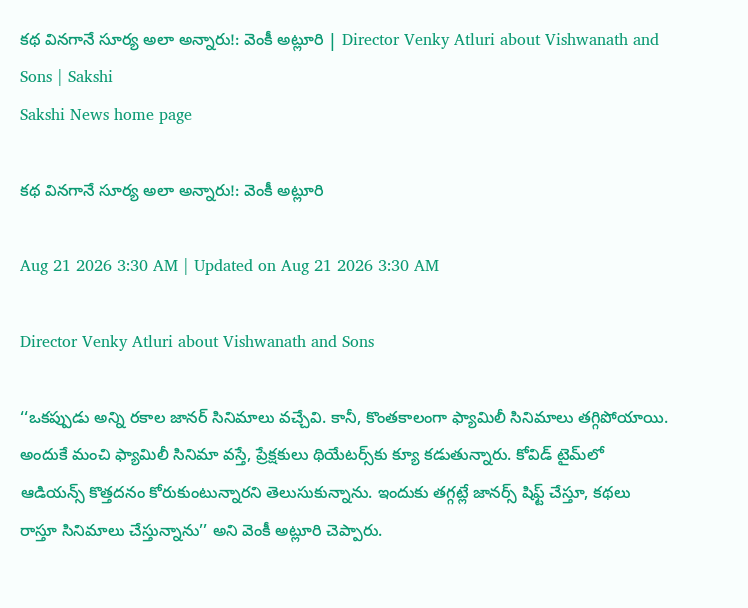కథ వినగానే సూర్య అలా అన్నారు!: వెంకీ అట్లూరి | Director Venky Atluri about Vishwanath and Sons | Sakshi
Sakshi News home page

కథ వినగానే సూర్య అలా అన్నారు!: వెంకీ అట్లూరి

Aug 21 2026 3:30 AM | Updated on Aug 21 2026 3:30 AM

Director Venky Atluri about Vishwanath and Sons

‘‘ఒకప్పుడు అన్ని రకాల జానర్‌ సినిమాలు వచ్చేవి. కానీ, కొంతకాలంగా ఫ్యామిలీ సినిమాలు తగ్గిపోయాయి. అందుకే మంచి ఫ్యామిలీ సినిమా వస్తే, ప్రేక్షకులు థియేటర్స్‌కు క్యూ కడుతున్నారు. కోవిడ్‌ టైమ్‌లో ఆడియన్స్‌ కొత్తదనం కోరుకుంటున్నారని తెలుసుకున్నాను. ఇందుకు తగ్గట్లే జానర్స్‌ షిఫ్ట్‌ చేస్తూ, కథలు రాస్తూ సినిమాలు చేస్తున్నాను’’ అని వెంకీ అట్లూరి చెప్పారు.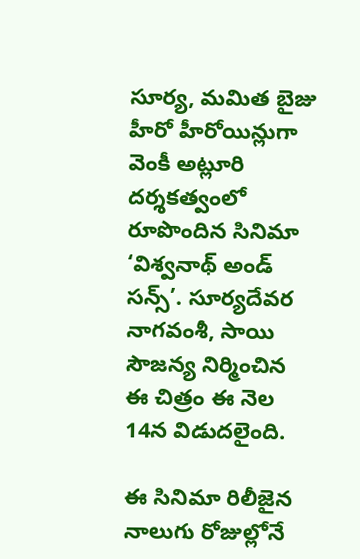సూర్య, మమిత బైజు హీరో హీరోయిన్లుగా వెంకీ అట్లూరి దర్శకత్వంలో రూపొందిన సినిమా ‘విశ్వనాథ్‌ అండ్‌ సన్స్‌’. సూర్యదేవర నాగవంశీ, సాయి సౌజన్య నిర్మించిన ఈ చిత్రం ఈ నెల 14న విడుదలైంది.

ఈ సినిమా రిలీజైన నాలుగు రోజుల్లోనే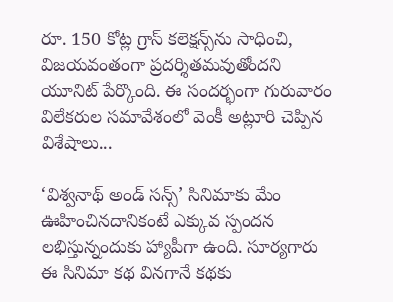రూ. 150 కోట్ల గ్రాస్‌ కలెక్షన్స్‌ను సాధించి, విజయవంతంగా ప్రదర్శితమవుతోందని యూనిట్‌ పేర్కొంది. ఈ సందర్భంగా గురువారం విలేకరుల సమావేశంలో వెంకీ అట్లూరి చెప్పిన విశేషాలు...

‘విశ్వనాథ్‌ అండ్‌ సన్స్‌’ సినిమాకు మేం ఊహించినదానికంటే ఎక్కువ స్పందన లభిస్తున్నందుకు హ్యాపీగా ఉంది. సూర్యగారు ఈ సినిమా కథ వినగానే కథకు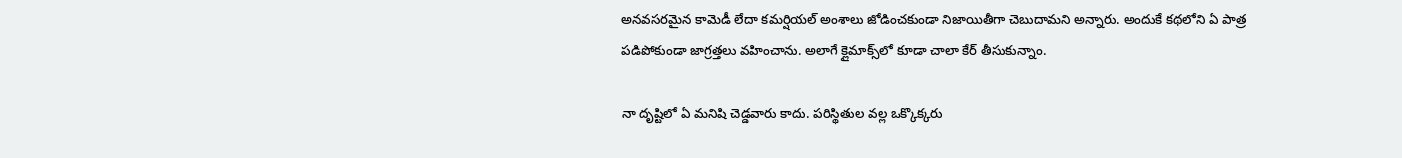అనవసరమైన కామెడీ లేదా కమర్షియల్‌ అంశాలు జోడించకుండా నిజాయితీగా చెబుదామని అన్నారు. అందుకే కథలోని ఏ పాత్ర పడిపోకుండా జాగ్రత్తలు వహించాను. అలాగే క్లైమాక్స్‌లో కూడా చాలా కేర్‌ తీసుకున్నాం.

నా దృష్టిలో ఏ మనిషి చెడ్డవారు కాదు. పరిస్థితుల వల్ల ఒక్కొక్కరు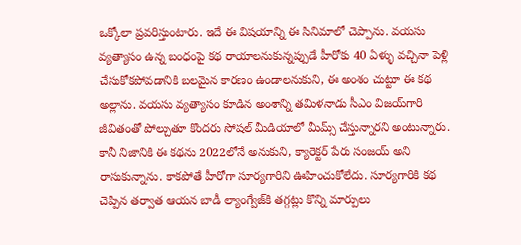ఒక్కోలా ప్రవరిస్తుంటారు. ఇదే ఈ విషయాన్ని ఈ సినిమాలో చెప్పాను. వయసు వ్యత్యాసం ఉన్న బంధంపై కథ రాయాలనుకున్నప్పుడే హీరోకు 40 ఏళ్ళు వచ్చినా పెళ్లి చేసుకోకపోవడానికి బలమైన కారణం ఉండాలనుకుని, ఈ అంశం చుట్టూ ఈ కథ అల్లాను. వయసు వ్యత్యాసం కూడిన అంశాన్ని తమిళనాడు సీఎం విజయ్‌గారి జీవితంతో పోల్చుతూ కొందరు సోషల్‌ మీడియాలో మీమ్స్‌ చేస్తున్నారని అంటున్నారు. కానీ నిజానికి ఈ కథను 2022లోనే అనుకుని, క్యారెక్టర్‌ పేరు సంజయ్‌ అని రాసుకున్నాను. కాకపోతే హీరోగా సూర్యగారిని ఊహించుకోలేదు. సూర్యగారికి కథ చెప్పిన తర్వాత ఆయన బాడీ ల్యాంగ్వేజ్‌కి తగ్గట్లు కొన్ని మార్పులు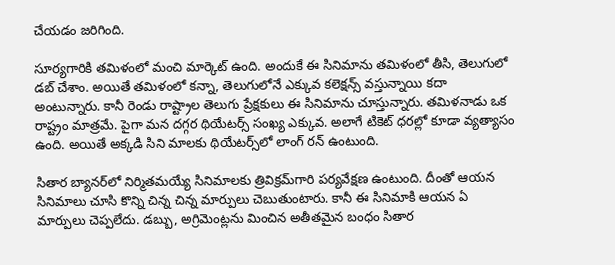చేయడం జరిగింది.

సూర్యగారికి తమిళంలో మంచి మార్కెట్‌ ఉంది. అందుకే ఈ సినిమాను తమిళంలో తీసి, తెలుగులో డబ్‌ చేశాం. అయితే తమిళంలో కన్నా, తెలుగులోనే ఎక్కువ కలెక్షన్స్‌ వస్తున్నాయి కదా అంటున్నారు. కానీ రెండు రాష్ట్రాల తెలుగు ప్రేక్షకులు ఈ సినిమాను చూస్తున్నారు. తమిళనాడు ఒక రాష్ట్రం మాత్రమే. పైగా మన దగ్గర థియేటర్స్‌ సంఖ్య ఎక్కువ. అలాగే టికెట్‌ ధరల్లో కూడా వ్యత్యాసం ఉంది. అయితే అక్కడి సిని మాలకు థియేటర్స్‌లో లాంగ్‌ రన్‌ ఉంటుంది.

సితార బ్యానర్‌లో నిర్మితమయ్యే సినిమాలకు త్రివిక్రమ్‌గారి పర్యవేక్షణ ఉంటుంది. దీంతో ఆయన సినిమాలు చూసి కొన్ని చిన్న చిన్న మార్పులు చెబుతుంటారు. కానీ ఈ సినిమాకి ఆయన ఏ మార్పులు చెప్పలేదు. డబ్బు, అగ్రిమెంట్లను మించిన అతీతమైన బంధం సితార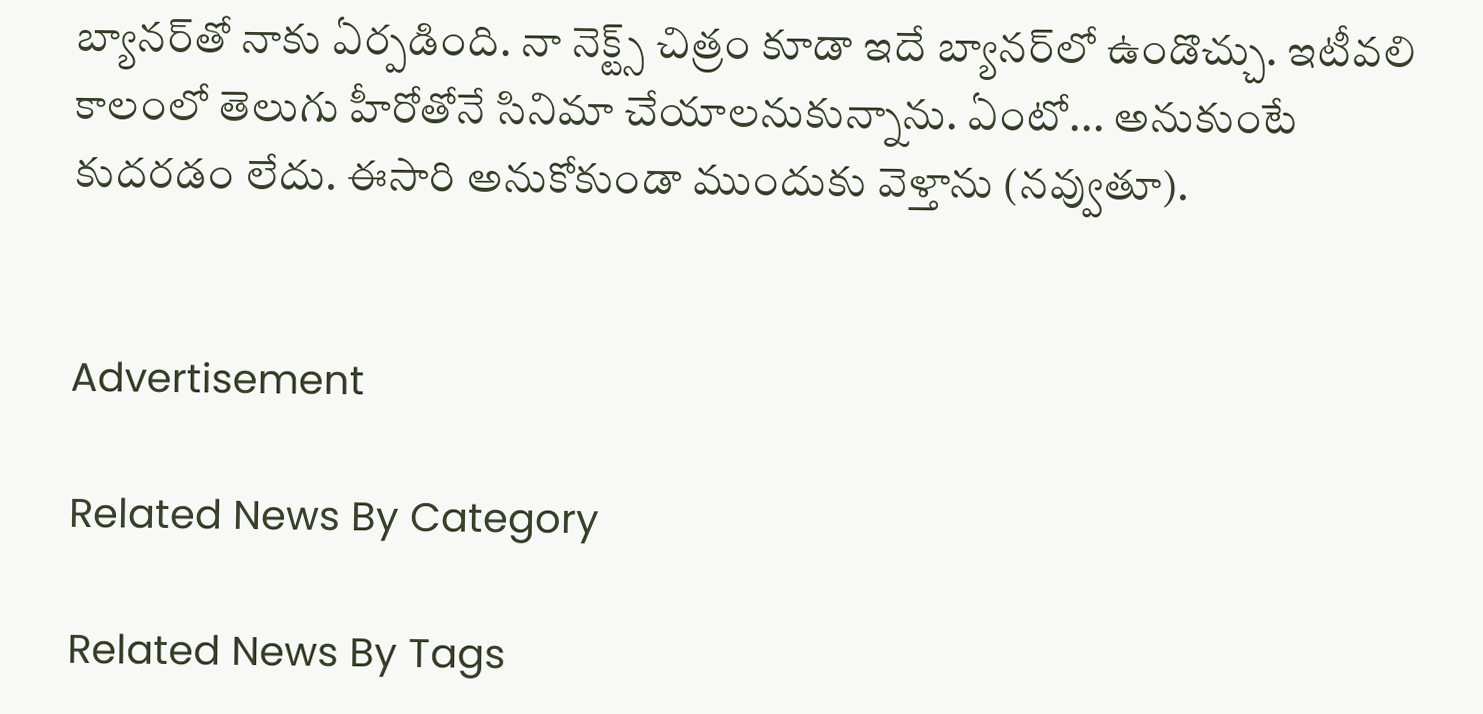బ్యానర్‌తో నాకు ఏర్పడింది. నా నెక్ట్స్‌ చిత్రం కూడా ఇదే బ్యానర్‌లో ఉండొచ్చు. ఇటీవలి కాలంలో తెలుగు హీరోతోనే సినిమా చేయాలనుకున్నాను. ఏంటో... అనుకుంటే కుదరడం లేదు. ఈసారి అనుకోకుండా ముందుకు వెళ్తాను (నవ్వుతూ).


Advertisement

Related News By Category

Related News By Tags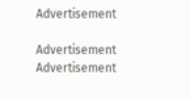Advertisement

Advertisement
Advertisement